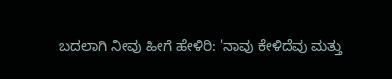ಬದಲಾಗಿ ನೀವು ಹೀಗೆ ಹೇಳಿರಿ: 'ನಾವು ಕೇಳಿದೆವು ಮತ್ತು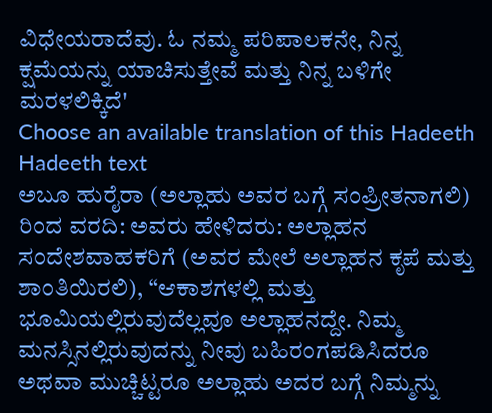ವಿಧೇಯರಾದೆವು. ಓ ನಮ್ಮ ಪರಿಪಾಲಕನೇ, ನಿನ್ನ ಕ್ಷಮೆಯನ್ನು ಯಾಚಿಸುತ್ತೇವೆ ಮತ್ತು ನಿನ್ನ ಬಳಿಗೇ ಮರಳಲಿಕ್ಕಿದೆ'
Choose an available translation of this Hadeeth
Hadeeth text
ಅಬೂ ಹುರೈರಾ (ಅಲ್ಲಾಹು ಅವರ ಬಗ್ಗೆ ಸಂಪ್ರೀತನಾಗಲಿ) ರಿಂದ ವರದಿ: ಅವರು ಹೇಳಿದರು: ಅಲ್ಲಾಹನ ಸಂದೇಶವಾಹಕರಿಗೆ (ಅವರ ಮೇಲೆ ಅಲ್ಲಾಹನ ಕೃಪೆ ಮತ್ತು ಶಾಂತಿಯಿರಲಿ), “ಆಕಾಶಗಳಲ್ಲಿ ಮತ್ತು ಭೂಮಿಯಲ್ಲಿರುವುದೆಲ್ಲವೂ ಅಲ್ಲಾಹನದ್ದೇ. ನಿಮ್ಮ ಮನಸ್ಸಿನಲ್ಲಿರುವುದನ್ನು ನೀವು ಬಹಿರಂಗಪಡಿಸಿದರೂ ಅಥವಾ ಮುಚ್ಚಿಟ್ಟರೂ ಅಲ್ಲಾಹು ಅದರ ಬಗ್ಗೆ ನಿಮ್ಮನ್ನು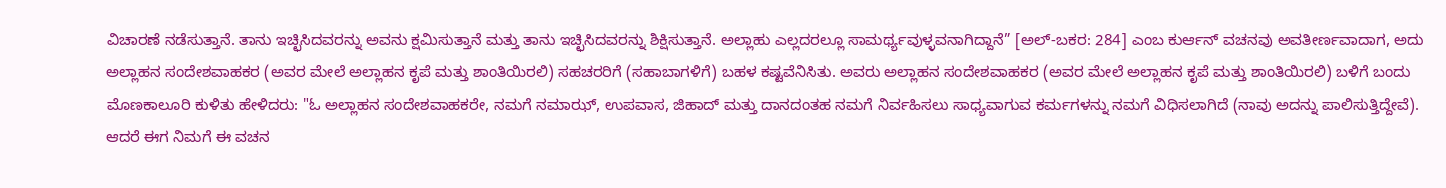ವಿಚಾರಣೆ ನಡೆಸುತ್ತಾನೆ. ತಾನು ಇಚ್ಛಿಸಿದವರನ್ನು ಅವನು ಕ್ಷಮಿಸುತ್ತಾನೆ ಮತ್ತು ತಾನು ಇಚ್ಛಿಸಿದವರನ್ನು ಶಿಕ್ಷಿಸುತ್ತಾನೆ. ಅಲ್ಲಾಹು ಎಲ್ಲದರಲ್ಲೂ ಸಾಮರ್ಥ್ಯವುಳ್ಳವನಾಗಿದ್ದಾನೆ” [ಅಲ್-ಬಕರ: 284] ಎಂಬ ಕುರ್ಆನ್ ವಚನವು ಅವತೀರ್ಣವಾದಾಗ, ಅದು ಅಲ್ಲಾಹನ ಸಂದೇಶವಾಹಕರ (ಅವರ ಮೇಲೆ ಅಲ್ಲಾಹನ ಕೃಪೆ ಮತ್ತು ಶಾಂತಿಯಿರಲಿ) ಸಹಚರರಿಗೆ (ಸಹಾಬಾಗಳಿಗೆ) ಬಹಳ ಕಷ್ಟವೆನಿಸಿತು. ಅವರು ಅಲ್ಲಾಹನ ಸಂದೇಶವಾಹಕರ (ಅವರ ಮೇಲೆ ಅಲ್ಲಾಹನ ಕೃಪೆ ಮತ್ತು ಶಾಂತಿಯಿರಲಿ) ಬಳಿಗೆ ಬಂದು ಮೊಣಕಾಲೂರಿ ಕುಳಿತು ಹೇಳಿದರು: "ಓ ಅಲ್ಲಾಹನ ಸಂದೇಶವಾಹಕರೇ, ನಮಗೆ ನಮಾಝ್, ಉಪವಾಸ, ಜಿಹಾದ್ ಮತ್ತು ದಾನದಂತಹ ನಮಗೆ ನಿರ್ವಹಿಸಲು ಸಾಧ್ಯವಾಗುವ ಕರ್ಮಗಳನ್ನು ನಮಗೆ ವಿಧಿಸಲಾಗಿದೆ (ನಾವು ಅದನ್ನು ಪಾಲಿಸುತ್ತಿದ್ದೇವೆ). ಆದರೆ ಈಗ ನಿಮಗೆ ಈ ವಚನ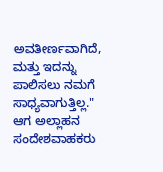ಅವತೀರ್ಣವಾಗಿದೆ, ಮತ್ತು ಇದನ್ನು ಪಾಲಿಸಲು ನಮಗೆ ಸಾಧ್ಯವಾಗುತ್ತಿಲ್ಲ." ಆಗ ಅಲ್ಲಾಹನ ಸಂದೇಶವಾಹಕರು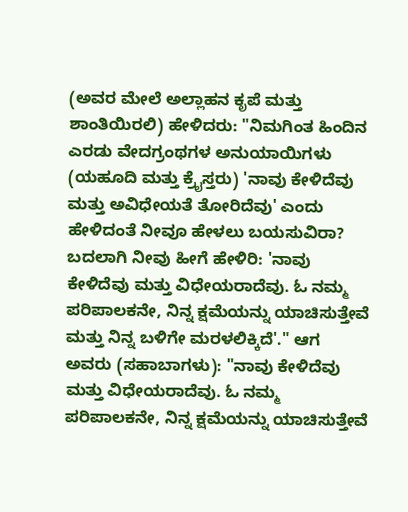(ಅವರ ಮೇಲೆ ಅಲ್ಲಾಹನ ಕೃಪೆ ಮತ್ತು ಶಾಂತಿಯಿರಲಿ) ಹೇಳಿದರು: "ನಿಮಗಿಂತ ಹಿಂದಿನ ಎರಡು ವೇದಗ್ರಂಥಗಳ ಅನುಯಾಯಿಗಳು (ಯಹೂದಿ ಮತ್ತು ಕ್ರೈಸ್ತರು) 'ನಾವು ಕೇಳಿದೆವು ಮತ್ತು ಅವಿಧೇಯತೆ ತೋರಿದೆವು' ಎಂದು ಹೇಳಿದಂತೆ ನೀವೂ ಹೇಳಲು ಬಯಸುವಿರಾ? ಬದಲಾಗಿ ನೀವು ಹೀಗೆ ಹೇಳಿರಿ: 'ನಾವು ಕೇಳಿದೆವು ಮತ್ತು ವಿಧೇಯರಾದೆವು. ಓ ನಮ್ಮ ಪರಿಪಾಲಕನೇ, ನಿನ್ನ ಕ್ಷಮೆಯನ್ನು ಯಾಚಿಸುತ್ತೇವೆ ಮತ್ತು ನಿನ್ನ ಬಳಿಗೇ ಮರಳಲಿಕ್ಕಿದೆ'." ಆಗ ಅವರು (ಸಹಾಬಾಗಳು): "ನಾವು ಕೇಳಿದೆವು ಮತ್ತು ವಿಧೇಯರಾದೆವು. ಓ ನಮ್ಮ ಪರಿಪಾಲಕನೇ, ನಿನ್ನ ಕ್ಷಮೆಯನ್ನು ಯಾಚಿಸುತ್ತೇವೆ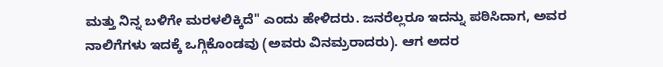ಮತ್ತು ನಿನ್ನ ಬಳಿಗೇ ಮರಳಲಿಕ್ಕಿದೆ" ಎಂದು ಹೇಳಿದರು. ಜನರೆಲ್ಲರೂ ಇದನ್ನು ಪಠಿಸಿದಾಗ, ಅವರ ನಾಲಿಗೆಗಳು ಇದಕ್ಕೆ ಒಗ್ಗಿಕೊಂಡವು (ಅವರು ವಿನಮ್ರರಾದರು). ಆಗ ಅದರ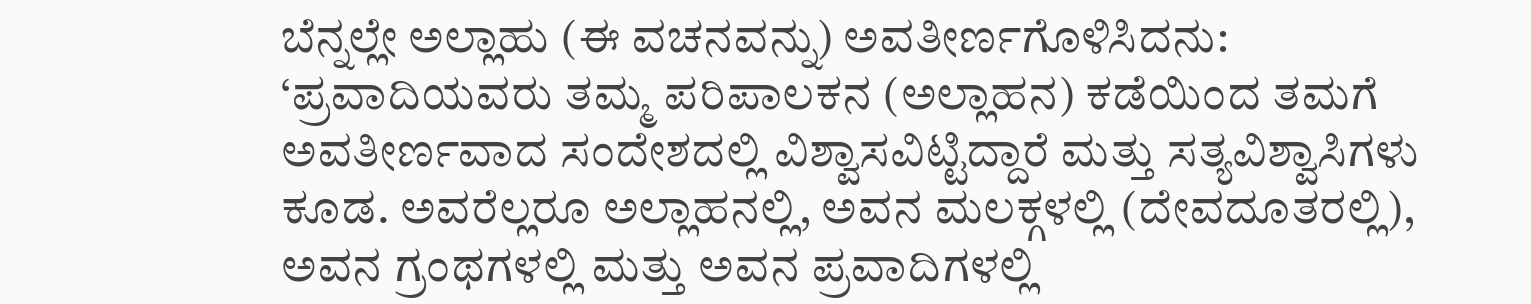ಬೆನ್ನಲ್ಲೇ ಅಲ್ಲಾಹು (ಈ ವಚನವನ್ನು) ಅವತೀರ್ಣಗೊಳಿಸಿದನು: ‘ಪ್ರವಾದಿಯವರು ತಮ್ಮ ಪರಿಪಾಲಕನ (ಅಲ್ಲಾಹನ) ಕಡೆಯಿಂದ ತಮಗೆ ಅವತೀರ್ಣವಾದ ಸಂದೇಶದಲ್ಲಿ ವಿಶ್ವಾಸವಿಟ್ಟಿದ್ದಾರೆ ಮತ್ತು ಸತ್ಯವಿಶ್ವಾಸಿಗಳು ಕೂಡ. ಅವರೆಲ್ಲರೂ ಅಲ್ಲಾಹನಲ್ಲಿ, ಅವನ ಮಲಕ್ಗಳಲ್ಲಿ (ದೇವದೂತರಲ್ಲಿ), ಅವನ ಗ್ರಂಥಗಳಲ್ಲಿ ಮತ್ತು ಅವನ ಪ್ರವಾದಿಗಳಲ್ಲಿ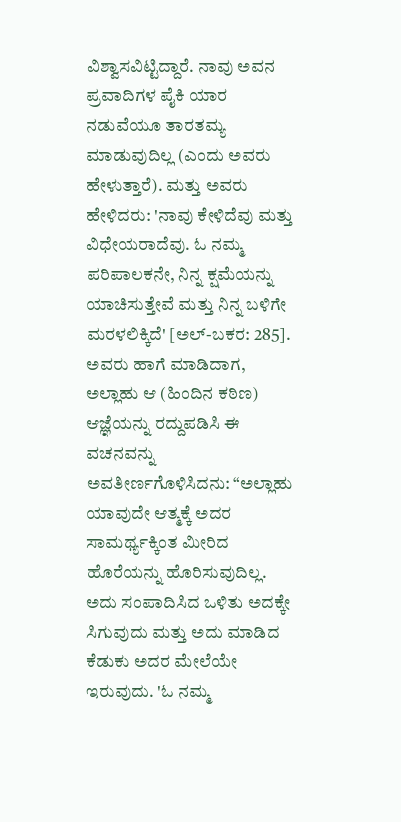ವಿಶ್ವಾಸವಿಟ್ಟಿದ್ದಾರೆ. ನಾವು ಅವನ ಪ್ರವಾದಿಗಳ ಪೈಕಿ ಯಾರ ನಡುವೆಯೂ ತಾರತಮ್ಯ ಮಾಡುವುದಿಲ್ಲ (ಎಂದು ಅವರು ಹೇಳುತ್ತಾರೆ). ಮತ್ತು ಅವರು ಹೇಳಿದರು: 'ನಾವು ಕೇಳಿದೆವು ಮತ್ತು ವಿಧೇಯರಾದೆವು. ಓ ನಮ್ಮ ಪರಿಪಾಲಕನೇ, ನಿನ್ನ ಕ್ಷಮೆಯನ್ನು ಯಾಚಿಸುತ್ತೇವೆ ಮತ್ತು ನಿನ್ನ ಬಳಿಗೇ ಮರಳಲಿಕ್ಕಿದೆ' [ಅಲ್-ಬಕರ: 285]. ಅವರು ಹಾಗೆ ಮಾಡಿದಾಗ, ಅಲ್ಲಾಹು ಆ (ಹಿಂದಿನ ಕಠಿಣ) ಆಜ್ಞೆಯನ್ನು ರದ್ದುಪಡಿಸಿ ಈ ವಚನವನ್ನು ಅವತೀರ್ಣಗೊಳಿಸಿದನು: “ಅಲ್ಲಾಹು ಯಾವುದೇ ಆತ್ಮಕ್ಕೆ ಅದರ ಸಾಮರ್ಥ್ಯಕ್ಕಿಂತ ಮೀರಿದ ಹೊರೆಯನ್ನು ಹೊರಿಸುವುದಿಲ್ಲ. ಅದು ಸಂಪಾದಿಸಿದ ಒಳಿತು ಅದಕ್ಕೇ ಸಿಗುವುದು ಮತ್ತು ಅದು ಮಾಡಿದ ಕೆಡುಕು ಅದರ ಮೇಲೆಯೇ ಇರುವುದು. 'ಓ ನಮ್ಮ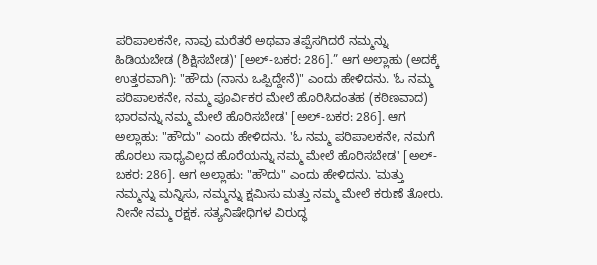ಪರಿಪಾಲಕನೇ, ನಾವು ಮರೆತರೆ ಅಥವಾ ತಪ್ಪೆಸಗಿದರೆ ನಮ್ಮನ್ನು ಹಿಡಿಯಬೇಡ (ಶಿಕ್ಷಿಸಬೇಡ)' [ಅಲ್-ಬಕರ: 286].” ಆಗ ಅಲ್ಲಾಹು (ಅದಕ್ಕೆ ಉತ್ತರವಾಗಿ): "ಹೌದು (ನಾನು ಒಪ್ಪಿದ್ದೇನೆ)" ಎಂದು ಹೇಳಿದನು. 'ಓ ನಮ್ಮ ಪರಿಪಾಲಕನೇ, ನಮ್ಮ ಪೂರ್ವಿಕರ ಮೇಲೆ ಹೊರಿಸಿದಂತಹ (ಕಠಿಣವಾದ) ಭಾರವನ್ನು ನಮ್ಮ ಮೇಲೆ ಹೊರಿಸಬೇಡ' [ಅಲ್-ಬಕರ: 286]. ಆಗ ಅಲ್ಲಾಹು: "ಹೌದು" ಎಂದು ಹೇಳಿದನು. 'ಓ ನಮ್ಮ ಪರಿಪಾಲಕನೇ, ನಮಗೆ ಹೊರಲು ಸಾಧ್ಯವಿಲ್ಲದ ಹೊರೆಯನ್ನು ನಮ್ಮ ಮೇಲೆ ಹೊರಿಸಬೇಡ' [ಅಲ್-ಬಕರ: 286]. ಆಗ ಅಲ್ಲಾಹು: "ಹೌದು" ಎಂದು ಹೇಳಿದನು. 'ಮತ್ತು ನಮ್ಮನ್ನು ಮನ್ನಿಸು, ನಮ್ಮನ್ನು ಕ್ಷಮಿಸು ಮತ್ತು ನಮ್ಮ ಮೇಲೆ ಕರುಣೆ ತೋರು. ನೀನೇ ನಮ್ಮ ರಕ್ಷಕ. ಸತ್ಯನಿಷೇಧಿಗಳ ವಿರುದ್ಧ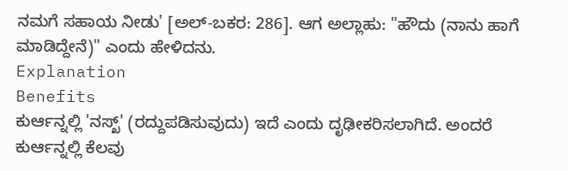ನಮಗೆ ಸಹಾಯ ನೀಡು' [ಅಲ್-ಬಕರ: 286]. ಆಗ ಅಲ್ಲಾಹು: "ಹೌದು (ನಾನು ಹಾಗೆ ಮಾಡಿದ್ದೇನೆ)" ಎಂದು ಹೇಳಿದನು.
Explanation
Benefits
ಕುರ್ಆನ್ನಲ್ಲಿ 'ನಸ್ಖ್' (ರದ್ದುಪಡಿಸುವುದು) ಇದೆ ಎಂದು ದೃಢೀಕರಿಸಲಾಗಿದೆ. ಅಂದರೆ ಕುರ್ಆನ್ನಲ್ಲಿ ಕೆಲವು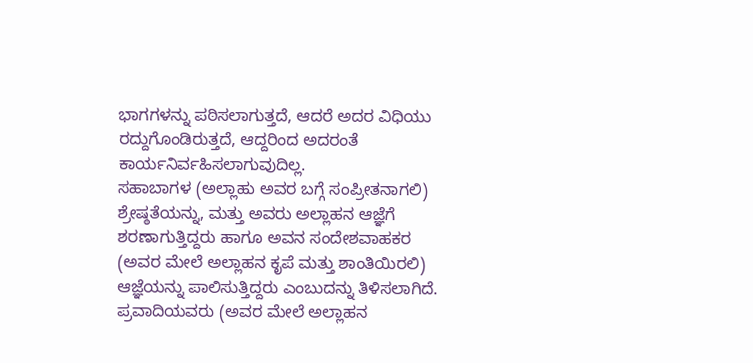ಭಾಗಗಳನ್ನು ಪಠಿಸಲಾಗುತ್ತದೆ, ಆದರೆ ಅದರ ವಿಧಿಯು ರದ್ದುಗೊಂಡಿರುತ್ತದೆ, ಆದ್ದರಿಂದ ಅದರಂತೆ ಕಾರ್ಯನಿರ್ವಹಿಸಲಾಗುವುದಿಲ್ಲ.
ಸಹಾಬಾಗಳ (ಅಲ್ಲಾಹು ಅವರ ಬಗ್ಗೆ ಸಂಪ್ರೀತನಾಗಲಿ) ಶ್ರೇಷ್ಠತೆಯನ್ನು, ಮತ್ತು ಅವರು ಅಲ್ಲಾಹನ ಆಜ್ಞೆಗೆ ಶರಣಾಗುತ್ತಿದ್ದರು ಹಾಗೂ ಅವನ ಸಂದೇಶವಾಹಕರ (ಅವರ ಮೇಲೆ ಅಲ್ಲಾಹನ ಕೃಪೆ ಮತ್ತು ಶಾಂತಿಯಿರಲಿ) ಆಜ್ಞೆಯನ್ನು ಪಾಲಿಸುತ್ತಿದ್ದರು ಎಂಬುದನ್ನು ತಿಳಿಸಲಾಗಿದೆ.
ಪ್ರವಾದಿಯವರು (ಅವರ ಮೇಲೆ ಅಲ್ಲಾಹನ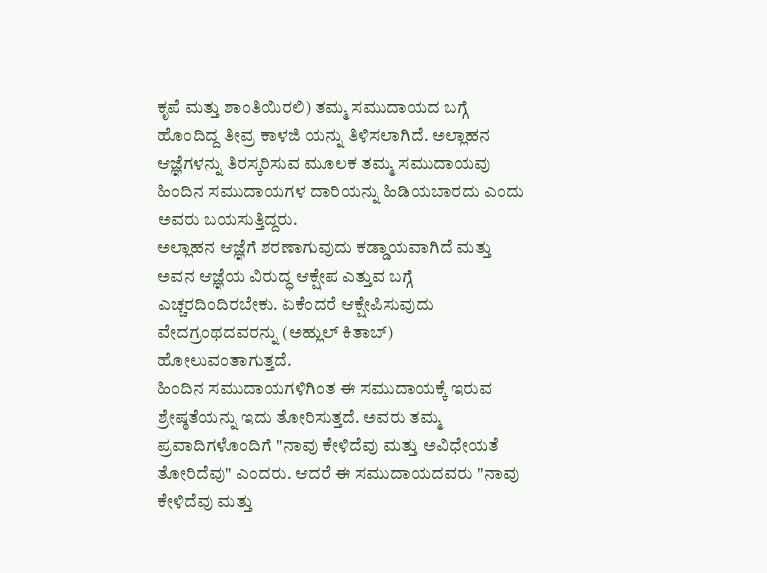ಕೃಪೆ ಮತ್ತು ಶಾಂತಿಯಿರಲಿ) ತಮ್ಮ ಸಮುದಾಯದ ಬಗ್ಗೆ ಹೊಂದಿದ್ದ ತೀವ್ರ ಕಾಳಜಿ ಯನ್ನು ತಿಳಿಸಲಾಗಿದೆ. ಅಲ್ಲಾಹನ ಆಜ್ಞೆಗಳನ್ನು ತಿರಸ್ಕರಿಸುವ ಮೂಲಕ ತಮ್ಮ ಸಮುದಾಯವು ಹಿಂದಿನ ಸಮುದಾಯಗಳ ದಾರಿಯನ್ನು ಹಿಡಿಯಬಾರದು ಎಂದು ಅವರು ಬಯಸುತ್ತಿದ್ದರು.
ಅಲ್ಲಾಹನ ಆಜ್ಞೆಗೆ ಶರಣಾಗುವುದು ಕಡ್ಡಾಯವಾಗಿದೆ ಮತ್ತು ಅವನ ಆಜ್ಞೆಯ ವಿರುದ್ಧ ಆಕ್ಷೇಪ ಎತ್ತುವ ಬಗ್ಗೆ ಎಚ್ಚರದಿಂದಿರಬೇಕು. ಏಕೆಂದರೆ ಆಕ್ಷೇಪಿಸುವುದು ವೇದಗ್ರಂಥದವರನ್ನು (ಅಹ್ಲುಲ್ ಕಿತಾಬ್) ಹೋಲುವಂತಾಗುತ್ತದೆ.
ಹಿಂದಿನ ಸಮುದಾಯಗಳಿಗಿಂತ ಈ ಸಮುದಾಯಕ್ಕೆ ಇರುವ ಶ್ರೇಷ್ಠತೆಯನ್ನು ಇದು ತೋರಿಸುತ್ತದೆ. ಅವರು ತಮ್ಮ ಪ್ರವಾದಿಗಳೊಂದಿಗೆ "ನಾವು ಕೇಳಿದೆವು ಮತ್ತು ಅವಿಧೇಯತೆ ತೋರಿದೆವು" ಎಂದರು. ಆದರೆ ಈ ಸಮುದಾಯದವರು "ನಾವು ಕೇಳಿದೆವು ಮತ್ತು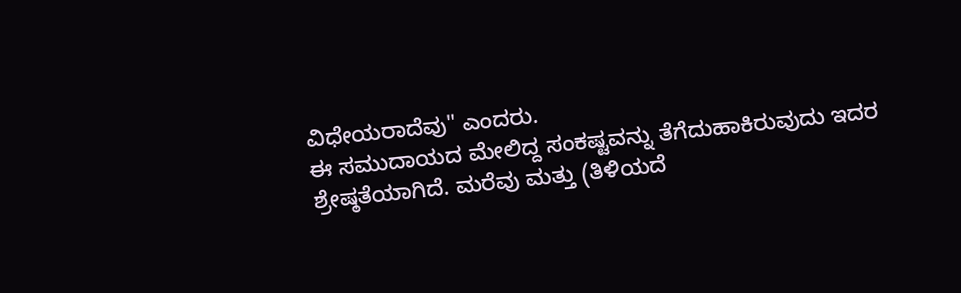ವಿಧೇಯರಾದೆವು" ಎಂದರು.
ಈ ಸಮುದಾಯದ ಮೇಲಿದ್ದ ಸಂಕಷ್ಟವನ್ನು ತೆಗೆದುಹಾಕಿರುವುದು ಇದರ ಶ್ರೇಷ್ಠತೆಯಾಗಿದೆ. ಮರೆವು ಮತ್ತು (ತಿಳಿಯದೆ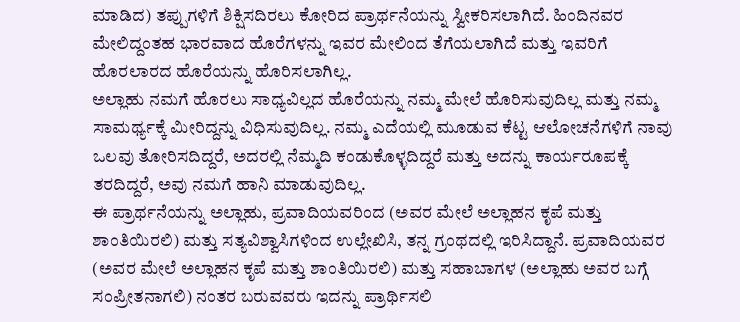ಮಾಡಿದ) ತಪ್ಪುಗಳಿಗೆ ಶಿಕ್ಷಿಸದಿರಲು ಕೋರಿದ ಪ್ರಾರ್ಥನೆಯನ್ನು ಸ್ವೀಕರಿಸಲಾಗಿದೆ. ಹಿಂದಿನವರ ಮೇಲಿದ್ದಂತಹ ಭಾರವಾದ ಹೊರೆಗಳನ್ನು ಇವರ ಮೇಲಿಂದ ತೆಗೆಯಲಾಗಿದೆ ಮತ್ತು ಇವರಿಗೆ ಹೊರಲಾರದ ಹೊರೆಯನ್ನು ಹೊರಿಸಲಾಗಿಲ್ಲ.
ಅಲ್ಲಾಹು ನಮಗೆ ಹೊರಲು ಸಾಧ್ಯವಿಲ್ಲದ ಹೊರೆಯನ್ನು ನಮ್ಮ ಮೇಲೆ ಹೊರಿಸುವುದಿಲ್ಲ ಮತ್ತು ನಮ್ಮ ಸಾಮರ್ಥ್ಯಕ್ಕೆ ಮೀರಿದ್ದನ್ನು ವಿಧಿಸುವುದಿಲ್ಲ. ನಮ್ಮ ಎದೆಯಲ್ಲಿ ಮೂಡುವ ಕೆಟ್ಟ ಆಲೋಚನೆಗಳಿಗೆ ನಾವು ಒಲವು ತೋರಿಸದಿದ್ದರೆ, ಅದರಲ್ಲಿ ನೆಮ್ಮದಿ ಕಂಡುಕೊಳ್ಳದಿದ್ದರೆ ಮತ್ತು ಅದನ್ನು ಕಾರ್ಯರೂಪಕ್ಕೆ ತರದಿದ್ದರೆ, ಅವು ನಮಗೆ ಹಾನಿ ಮಾಡುವುದಿಲ್ಲ.
ಈ ಪ್ರಾರ್ಥನೆಯನ್ನು ಅಲ್ಲಾಹು, ಪ್ರವಾದಿಯವರಿಂದ (ಅವರ ಮೇಲೆ ಅಲ್ಲಾಹನ ಕೃಪೆ ಮತ್ತು ಶಾಂತಿಯಿರಲಿ) ಮತ್ತು ಸತ್ಯವಿಶ್ವಾಸಿಗಳಿಂದ ಉಲ್ಲೇಖಿಸಿ, ತನ್ನ ಗ್ರಂಥದಲ್ಲಿ ಇರಿಸಿದ್ದಾನೆ. ಪ್ರವಾದಿಯವರ (ಅವರ ಮೇಲೆ ಅಲ್ಲಾಹನ ಕೃಪೆ ಮತ್ತು ಶಾಂತಿಯಿರಲಿ) ಮತ್ತು ಸಹಾಬಾಗಳ (ಅಲ್ಲಾಹು ಅವರ ಬಗ್ಗೆ ಸಂಪ್ರೀತನಾಗಲಿ) ನಂತರ ಬರುವವರು ಇದನ್ನು ಪ್ರಾರ್ಥಿಸಲಿ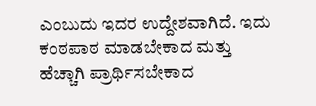ಎಂಬುದು ಇದರ ಉದ್ದೇಶವಾಗಿದೆ. ಇದು ಕಂಠಪಾಠ ಮಾಡಬೇಕಾದ ಮತ್ತು ಹೆಚ್ಚಾಗಿ ಪ್ರಾರ್ಥಿಸಬೇಕಾದ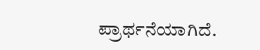ಪ್ರಾರ್ಥನೆಯಾಗಿದೆ.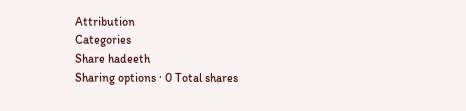Attribution
Categories
Share hadeeth
Sharing options · 0 Total shares